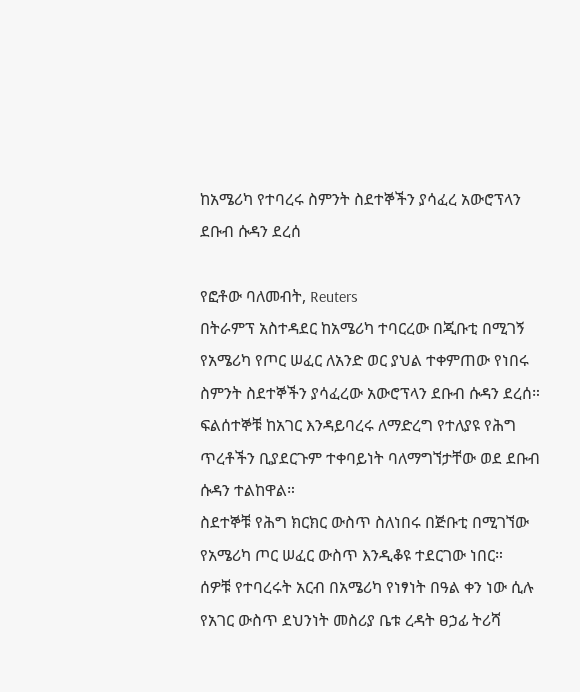ከአሜሪካ የተባረሩ ስምንት ስደተኞችን ያሳፈረ አውሮፕላን ደቡብ ሱዳን ደረሰ

የፎቶው ባለመብት, Reuters
በትራምፕ አስተዳደር ከአሜሪካ ተባርረው በጂቡቲ በሚገኝ የአሜሪካ የጦር ሠፈር ለአንድ ወር ያህል ተቀምጠው የነበሩ ስምንት ስደተኞችን ያሳፈረው አውሮፕላን ደቡብ ሱዳን ደረሰ።
ፍልሰተኞቹ ከአገር እንዳይባረሩ ለማድረግ የተለያዩ የሕግ ጥረቶችን ቢያደርጉም ተቀባይነት ባለማግኘታቸው ወደ ደቡብ ሱዳን ተልከዋል።
ስደተኞቹ የሕግ ክርክር ውስጥ ስለነበሩ በጅቡቲ በሚገኘው የአሜሪካ ጦር ሠፈር ውስጥ እንዲቆዩ ተደርገው ነበር።
ሰዎቹ የተባረሩት አርብ በአሜሪካ የነፃነት በዓል ቀን ነው ሲሉ የአገር ውስጥ ደህንነት መስሪያ ቤቱ ረዳት ፀኃፊ ትሪሻ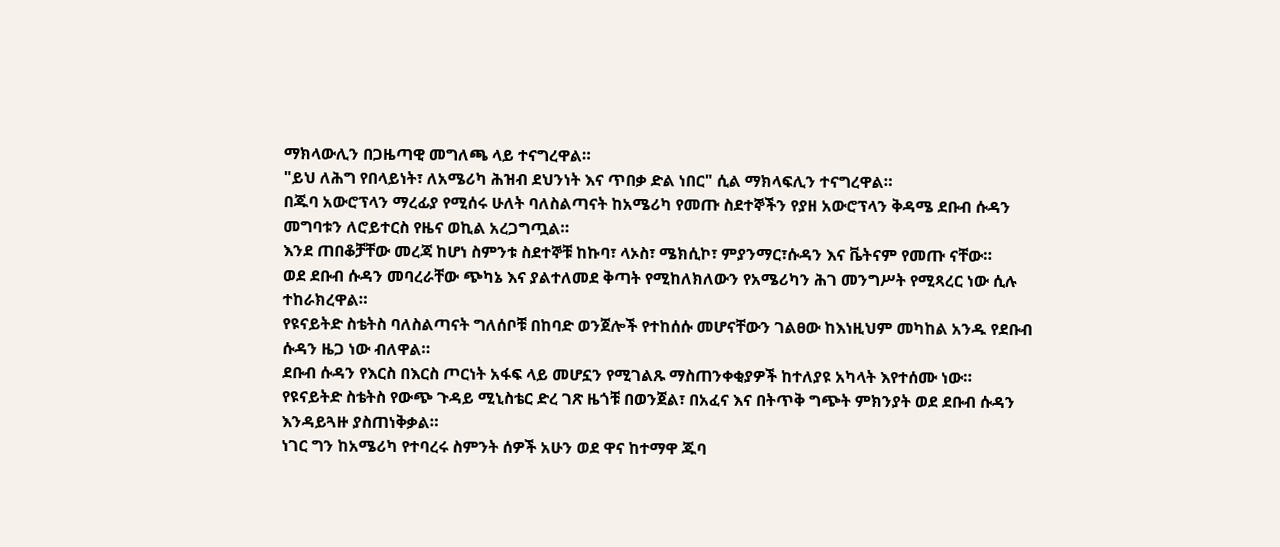ማክላውሊን በጋዜጣዊ መግለጫ ላይ ተናግረዋል።
"ይህ ለሕግ የበላይነት፣ ለአሜሪካ ሕዝብ ደህንነት እና ጥበቃ ድል ነበር" ሲል ማክላፍሊን ተናግረዋል።
በጁባ አውሮፕላን ማረፊያ የሚሰሩ ሁለት ባለስልጣናት ከአሜሪካ የመጡ ስደተኞችን የያዘ አውሮፕላን ቅዳሜ ደቡብ ሱዳን መግባቱን ለሮይተርስ የዜና ወኪል አረጋግጧል።
እንደ ጠበቆቻቸው መረጃ ከሆነ ስምንቱ ስደተኞቹ ከኩባ፣ ላኦስ፣ ሜክሲኮ፣ ምያንማር፣ሱዳን እና ቬትናም የመጡ ናቸው።
ወደ ደቡብ ሱዳን መባረራቸው ጭካኔ እና ያልተለመደ ቅጣት የሚከለክለውን የአሜሪካን ሕገ መንግሥት የሚጻረር ነው ሲሉ ተከራክረዋል።
የዩናይትድ ስቴትስ ባለስልጣናት ግለሰቦቹ በከባድ ወንጀሎች የተከሰሱ መሆናቸውን ገልፀው ከእነዚህም መካከል አንዱ የደቡብ ሱዳን ዜጋ ነው ብለዋል።
ደቡብ ሱዳን የእርስ በእርስ ጦርነት አፋፍ ላይ መሆኗን የሚገልጹ ማስጠንቀቂያዎች ከተለያዩ አካላት እየተሰሙ ነው።
የዩናይትድ ስቴትስ የውጭ ጉዳይ ሚኒስቴር ድረ ገጽ ዜጎቹ በወንጀል፣ በአፈና እና በትጥቅ ግጭት ምክንያት ወደ ደቡብ ሱዳን እንዳይጓዙ ያስጠነቅቃል።
ነገር ግን ከአሜሪካ የተባረሩ ስምንት ሰዎች አሁን ወደ ዋና ከተማዋ ጁባ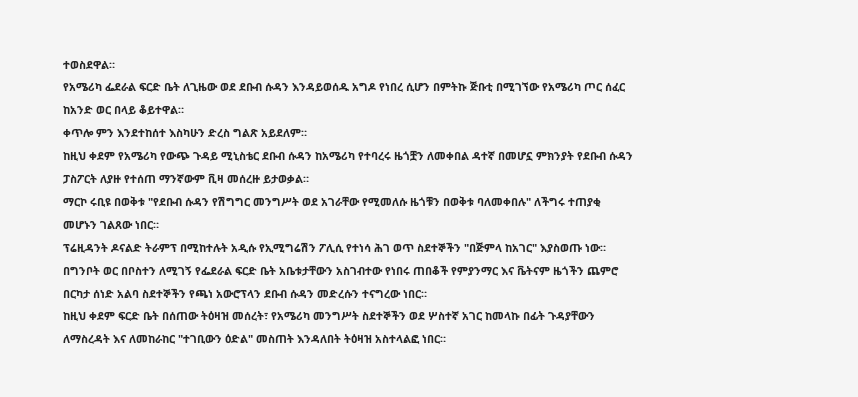ተወስደዋል።
የአሜሪካ ፌደራል ፍርድ ቤት ለጊዜው ወደ ደቡብ ሱዳን እንዳይወሰዱ አግዶ የነበረ ሲሆን በምትኩ ጅቡቲ በሚገኘው የአሜሪካ ጦር ሰፈር ከአንድ ወር በላይ ቆይተዋል።
ቀጥሎ ምን እንደተከሰተ እስካሁን ድረስ ግልጽ አይደለም።
ከዚህ ቀደም የአሜሪካ የውጭ ጉዳይ ሚኒስቴር ደቡብ ሱዳን ከአሜሪካ የተባረሩ ዜጎቿን ለመቀበል ዳተኛ በመሆኗ ምክንያት የደቡብ ሱዳን ፓስፖርት ለያዙ የተሰጠ ማንኛውም ቪዛ መሰረዙ ይታወቃል።
ማርኮ ሩቢዩ በወቅቱ "የደቡብ ሱዳን የሽግግር መንግሥት ወደ አገራቸው የሚመለሱ ዜጎቹን በወቅቱ ባለመቀበሉ" ለችግሩ ተጠያቂ መሆኑን ገልጸው ነበር።
ፕሬዚዳንት ዶናልድ ትራምፕ በሚከተሉት አዲሱ የኢሚግሬሽን ፖሊሲ የተነሳ ሕገ ወጥ ስደተኞችን "በጅምላ ከአገር" እያስወጡ ነው።
በግንቦት ወር በቦስተን ለሚገኝ የፌደራል ፍርድ ቤት አቤቱታቸውን አስገብተው የነበሩ ጠበቆች የምያንማር እና ቬትናም ዜጎችን ጨምሮ በርካታ ሰነድ አልባ ስደተኞችን የጫነ አውሮፕላን ደቡብ ሱዳን መድረሱን ተናግረው ነበር።
ከዚህ ቀደም ፍርድ ቤት በሰጠው ትዕዛዝ መሰረት፣ የአሜሪካ መንግሥት ስደተኞችን ወደ ሦስተኛ አገር ከመላኩ በፊት ጉዳያቸውን ለማስረዳት እና ለመከራከር "ተገቢውን ዕድል" መስጠት እንዳለበት ትዕዛዝ አስተላልፎ ነበር።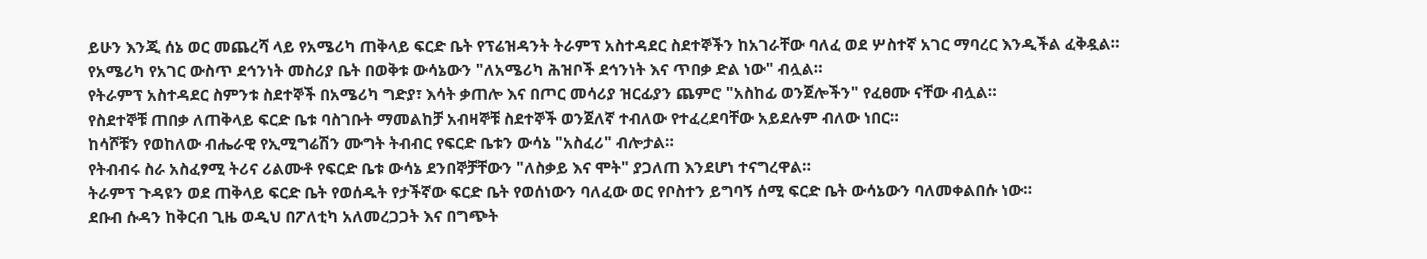ይሁን እንጂ ሰኔ ወር መጨረሻ ላይ የአሜሪካ ጠቅላይ ፍርድ ቤት የፕሬዝዳንት ትራምፕ አስተዳደር ስደተኞችን ከአገራቸው ባለፈ ወደ ሦስተኛ አገር ማባረር እንዲችል ፈቅዷል።
የአሜሪካ የአገር ውስጥ ደኅንነት መስሪያ ቤት በወቅቱ ውሳኔውን "ለአሜሪካ ሕዝቦች ደኅንነት እና ጥበቃ ድል ነው" ብሏል።
የትራምፕ አስተዳደር ስምንቱ ስደተኞች በአሜሪካ ግድያ፣ እሳት ቃጠሎ እና በጦር መሳሪያ ዝርፊያን ጨምሮ "አስከፊ ወንጀሎችን" የፈፀሙ ናቸው ብሏል።
የስደተኞቹ ጠበቃ ለጠቅላይ ፍርድ ቤቱ ባስገቡት ማመልከቻ አብዛኞቹ ስደተኞች ወንጀለኛ ተብለው የተፈረደባቸው አይደሉም ብለው ነበር።
ከሳሾቹን የወከለው ብሔራዊ የኢሚግሬሽን ሙግት ትብብር የፍርድ ቤቱን ውሳኔ "አስፈሪ" ብሎታል።
የትብብሩ ስራ አስፈፃሚ ትሪና ሪልሙቶ የፍርድ ቤቱ ውሳኔ ደንበኞቻቸውን "ለስቃይ እና ሞት" ያጋለጠ እንደሆነ ተናግረዋል።
ትራምፕ ጉዳዩን ወደ ጠቅላይ ፍርድ ቤት የወሰዱት የታችኛው ፍርድ ቤት የወሰነውን ባለፈው ወር የቦስተን ይግባኝ ሰሚ ፍርድ ቤት ውሳኔውን ባለመቀልበሱ ነው።
ደቡብ ሱዳን ከቅርብ ጊዜ ወዲህ በፖለቲካ አለመረጋጋት እና በግጭት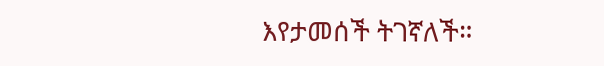እየታመሰች ትገኛለች።